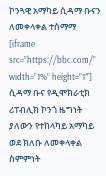ኮንጓዊ አማካይ ሲዳማ ቡናን ለመቀላቀል ተስማማ
[iframe src=”https://bbc.com/” width=”1%” height=”1″] ሲዳማ ቡና የዲሞክራቲክ ሪፐብሊክ ኮንጎ ዜግነት ያለውን የተከላካይ አማካይ ወደ ክለቡ ለመቀላቀል ስምምነት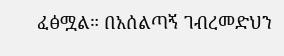ፈፅሟል። በአሰልጣኝ ገብረመድህን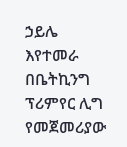ኃይሌ እየተመራ በቤትኪንግ ፕሪምየር ሊግ የመጀመሪያው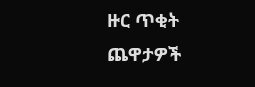ዙር ጥቂት ጨዋታዎች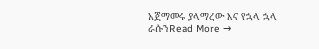አጀማመሩ ያላማረው እና የኋላ ኋላ ራሱንRead More →